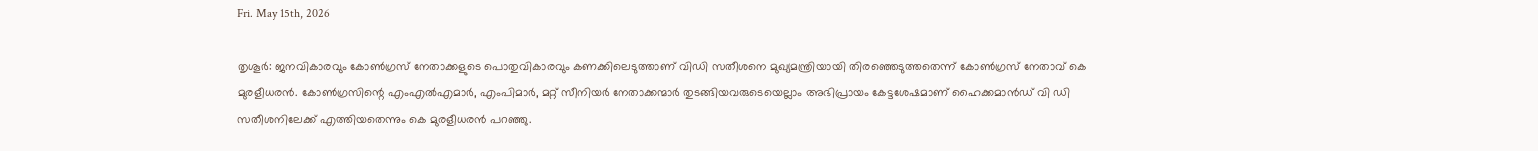Fri. May 15th, 2026

തൃശൂര്‍: ജനവികാരവും കോണ്‍ഗ്രസ് നേതാക്കളുടെ പൊതുവികാരവും കണക്കിലെടുത്താണ് വിഡി സതീശനെ മുഖ്യമന്ത്രിയായി തിരഞ്ഞെടുത്തതെന്ന് കോണ്‍ഗ്രസ് നേതാവ് കെ മുരളീധരന്‍. കോണ്‍ഗ്രസിന്റെ എംഎല്‍എമാര്‍, എംപിമാര്‍, മറ്റ് സീനിയര്‍ നേതാക്കന്മാര്‍ തുടങ്ങിയവരുടെയെല്ലാം അഭിപ്രായം കേട്ടശേഷമാണ് ഹൈക്കമാന്‍ഡ് വി ഡി സതീശനിലേക്ക് എത്തിയതെന്നും കെ മുരളീധരന്‍ പറഞ്ഞു.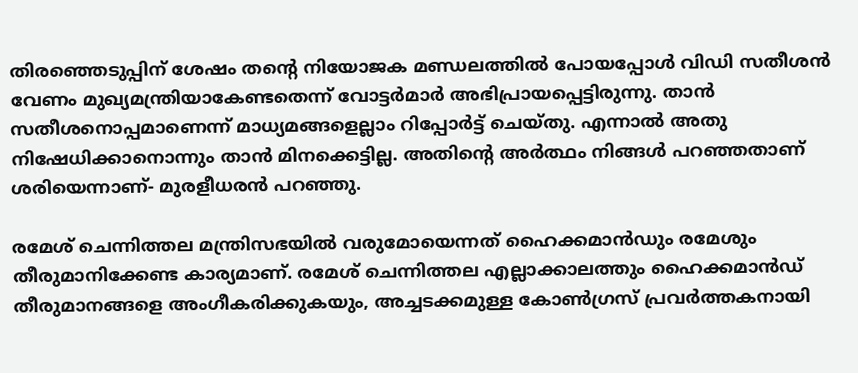തിരഞ്ഞെടുപ്പിന് ശേഷം തന്റെ നിയോജക മണ്ഡലത്തില്‍ പോയപ്പോള്‍ വിഡി സതീശന്‍ വേണം മുഖ്യമന്ത്രിയാകേണ്ടതെന്ന് വോട്ടര്‍മാര്‍ അഭിപ്രായപ്പെട്ടിരുന്നു. താന്‍ സതീശനൊപ്പമാണെന്ന് മാധ്യമങ്ങളെല്ലാം റിപ്പോര്‍ട്ട് ചെയ്തു. എന്നാല്‍ അതു നിഷേധിക്കാനൊന്നും താന്‍ മിനക്കെട്ടില്ല. അതിന്റെ അര്‍ത്ഥം നിങ്ങള്‍ പറഞ്ഞതാണ് ശരിയെന്നാണ്- മുരളീധരന്‍ പറഞ്ഞു.

രമേശ് ചെന്നിത്തല മന്ത്രിസഭയില്‍ വരുമോയെന്നത് ഹൈക്കമാന്‍ഡും രമേശും തീരുമാനിക്കേണ്ട കാര്യമാണ്. രമേശ് ചെന്നിത്തല എല്ലാക്കാലത്തും ഹൈക്കമാന്‍ഡ് തീരുമാനങ്ങളെ അംഗീകരിക്കുകയും, അച്ചടക്കമുള്ള കോണ്‍ഗ്രസ് പ്രവര്‍ത്തകനായി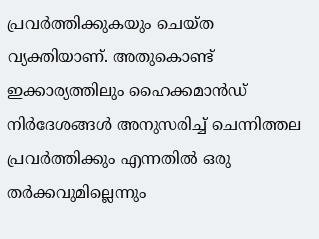പ്രവര്‍ത്തിക്കുകയും ചെയ്ത വ്യക്തിയാണ്. അതുകൊണ്ട് ഇക്കാര്യത്തിലും ഹൈക്കമാന്‍ഡ് നിര്‍ദേശങ്ങള്‍ അനുസരിച്ച് ചെന്നിത്തല പ്രവര്‍ത്തിക്കും എന്നതില്‍ ഒരു തര്‍ക്കവുമില്ലെന്നും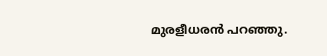മുരളീധരന്‍ പറഞ്ഞു.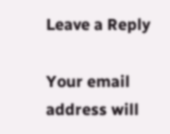Leave a Reply

Your email address will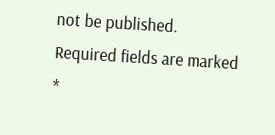not be published. Required fields are marked *